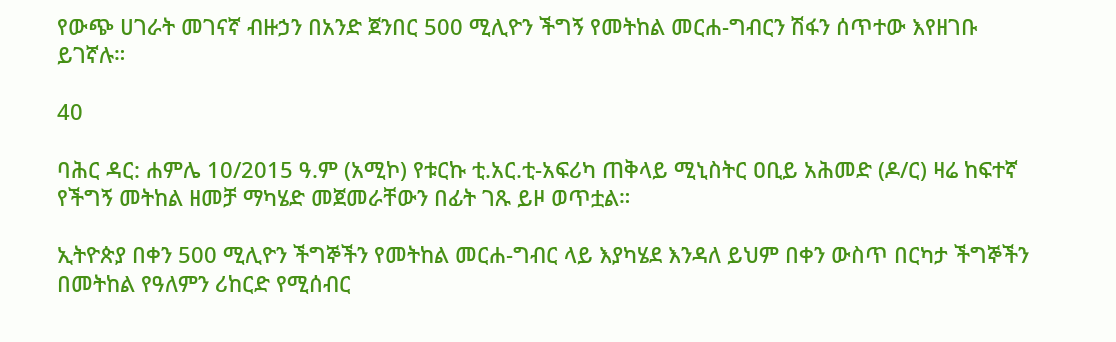የውጭ ሀገራት መገናኛ ብዙኃን በአንድ ጀንበር 500 ሚሊዮን ችግኝ የመትከል መርሐ-ግብርን ሽፋን ሰጥተው እየዘገቡ ይገኛሉ።

40

ባሕር ዳር: ሐምሌ 10/2015 ዓ.ም (አሚኮ) የቱርኩ ቲ.አር.ቲ-አፍሪካ ጠቅላይ ሚኒስትር ዐቢይ አሕመድ (ዶ/ር) ዛሬ ከፍተኛ የችግኝ መትከል ዘመቻ ማካሄድ መጀመራቸውን በፊት ገጹ ይዞ ወጥቷል።

ኢትዮጵያ በቀን 500 ሚሊዮን ችግኞችን የመትከል መርሐ-ግብር ላይ እያካሄደ እንዳለ ይህም በቀን ውስጥ በርካታ ችግኞችን በመትከል የዓለምን ሪከርድ የሚሰብር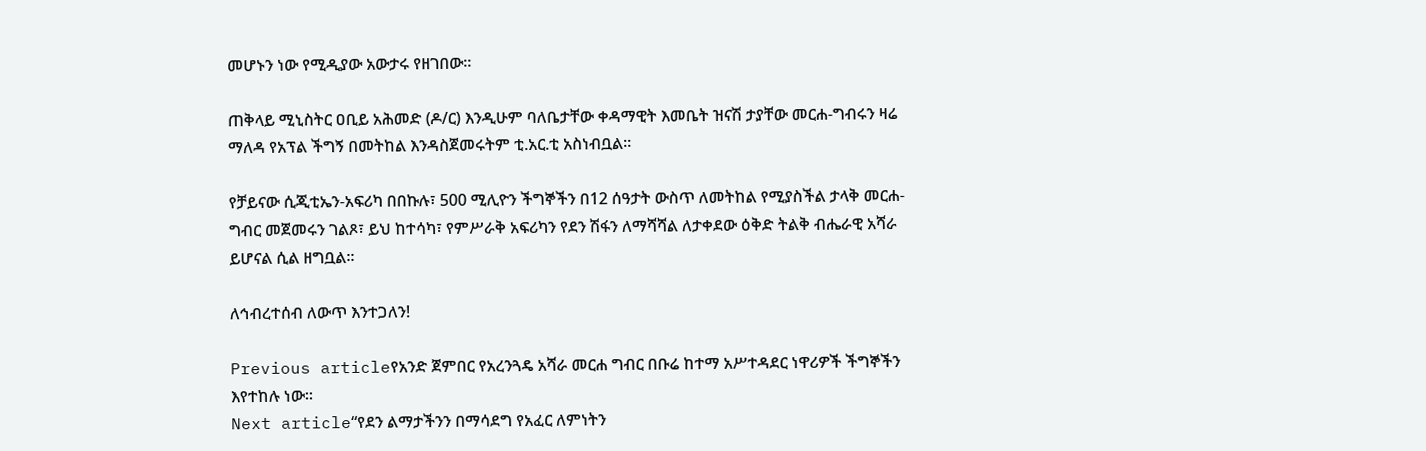መሆኑን ነው የሚዲያው አውታሩ የዘገበው።

ጠቅላይ ሚኒስትር ዐቢይ አሕመድ (ዶ/ር) እንዲሁም ባለቤታቸው ቀዳማዊት እመቤት ዝናሽ ታያቸው መርሐ-ግብሩን ዛሬ ማለዳ የአፕል ችግኝ በመትከል እንዳስጀመሩትም ቲ.አር.ቲ አስነብቧል።

የቻይናው ሲጂቲኤን-አፍሪካ በበኩሉ፣ 500 ሚሊዮን ችግኞችን በ12 ሰዓታት ውስጥ ለመትከል የሚያስችል ታላቅ መርሐ-ግብር መጀመሩን ገልጾ፣ ይህ ከተሳካ፣ የምሥራቅ አፍሪካን የደን ሽፋን ለማሻሻል ለታቀደው ዕቅድ ትልቅ ብሔራዊ አሻራ ይሆናል ሲል ዘግቧል።

ለኅብረተሰብ ለውጥ እንተጋለን!

Previous articleየአንድ ጀምበር የአረንጓዴ አሻራ መርሐ ግብር በቡሬ ከተማ አሥተዳደር ነዋሪዎች ችግኞችን እየተከሉ ነው።
Next article“የደን ልማታችንን በማሳደግ የአፈር ለምነትን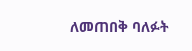ለመጠበቅ ባለፉት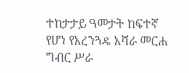ተከታታይ ዓመታት ከፍተኛ የሆነ የአረንጓዴ አሻራ መርሐ ግብር ሥራ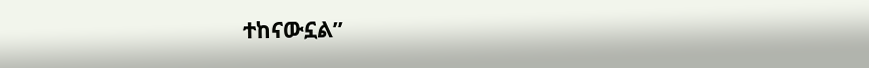ተከናውኗል”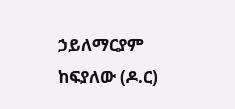ኃይለማርያም ከፍያለው (ዶ.ር)